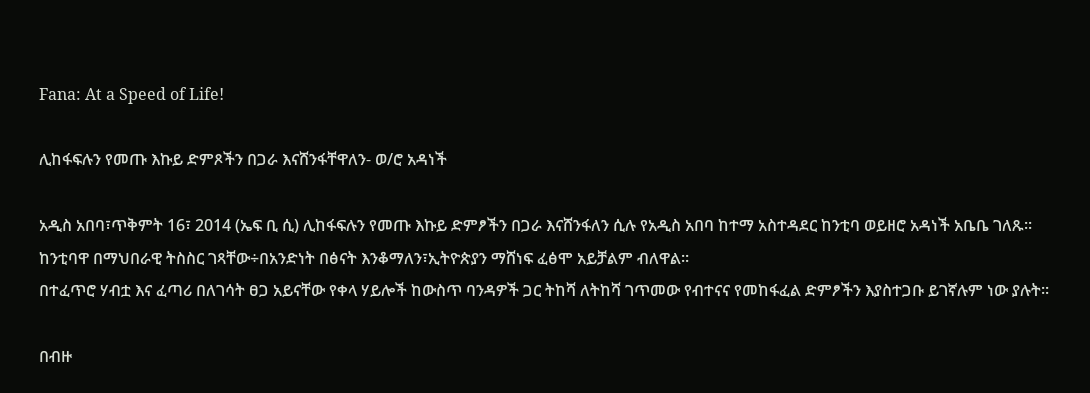Fana: At a Speed of Life!

ሊከፋፍሉን የመጡ እኩይ ድምጾችን በጋራ እናሸንፋቸዋለን- ወ/ሮ አዳነች

አዲስ አበባ፣ጥቅምት 16፣ 2014 (ኤፍ ቢ ሲ) ሊከፋፍሉን የመጡ እኩይ ድምፆችን በጋራ እናሸንፋለን ሲሉ የአዲስ አበባ ከተማ አስተዳደር ከንቲባ ወይዘሮ አዳነች አቤቤ ገለጹ፡፡
ከንቲባዋ በማህበራዊ ትስስር ገጻቸው÷በአንድነት በፅናት እንቆማለን፣ኢትዮጵያን ማሸነፍ ፈፅሞ አይቻልም ብለዋል፡፡
በተፈጥሮ ሃብቷ እና ፈጣሪ በለገሳት ፀጋ አይናቸው የቀላ ሃይሎች ከውስጥ ባንዳዎች ጋር ትከሻ ለትከሻ ገጥመው የብተናና የመከፋፈል ድምፆችን እያስተጋቡ ይገኛሉም ነው ያሉት፡፡

በብዙ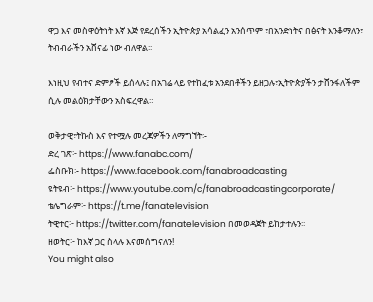ዋጋ እና መስዋዕትነት እኛ እጅ የደረሰችን ኢትዮጵያ አሳልፈን አንሰጥም ፣በአንድነትና በፅናት እንቆማለን፣ ትብብራችን አሸናፊ ነው ብለዋል፡፡

እነዚህ የብተና ድምፆች ይሰላሉ፤ በአገሬ ላይ የተከፈቱ አንደበቶችን ይዘጋሉ፣ኢትዮጵያችን ታሸንፋለችም ሲሉ መልዕክታቸውን አስፍረዋል።

ወቅታዊ፣ትኩስ እና የተሟሉ መረጃዎችን ለማግኘት፡-
ድረ ገጽ፦ https://www.fanabc.com/
ፌስቡክ፡- https://www.facebook.com/fanabroadcasting
ዩትዩብ፦ https://www.youtube.com/c/fanabroadcastingcorporate/
ቴሌግራም፦ https://t.me/fanatelevision
ትዊተር፦ https://twitter.com/fanatelevision በመወዳጀት ይከታተሉን፡፡
ዘወትር፦ ከእኛ ጋር ስላሉ እናመሰግናለን!
You might also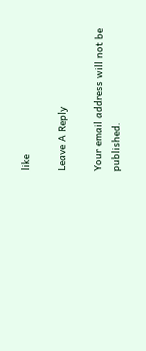like

Leave A Reply

Your email address will not be published.